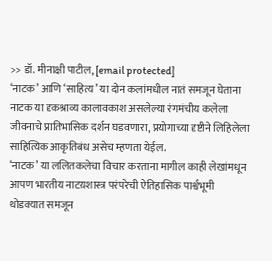>> डॉ. मीनाक्षी पाटील, [email protected]
‘नाटक’ आणि ‘साहित्य’ या दोन कलांमधील नातं समजून घेताना नाटक या दृकश्राव्य कालावकाश असलेल्या रंगमंचीय कलेला जीवनाचे प्रातिभासिक दर्शन घडवणारा, प्रयोगाच्या दृष्टीने लिहिलेला साहित्यिक आकृतिबंध असेच म्हणता येईल.
‘नाटक’ या ललितकलेचा विचार करताना मागील काही लेखांमधून आपण भारतीय नाटय़शास्त्र परंपरेची ऐतिहासिक पार्श्वभूमी थोडक्यात समजून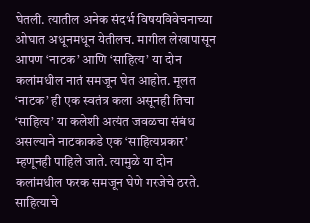घेतली. त्यातील अनेक संदर्भ विषयविवेचनाच्या ओघात अधूनमधून येतीलच. मागील लेखापासून आपण ‘नाटक’ आणि ‘साहित्य’ या दोन कलांमधील नातं समजून घेत आहोत. मूलत ‘नाटक’ ही एक स्वतंत्र कला असूनही तिचा ‘साहित्य’ या कलेशी अत्यंत जवळचा संबंध असल्याने नाटकाकडे एक ‘साहित्यप्रकार’ म्हणूनही पाहिले जाते. त्यामुळे या दोन कलांमधील फरक समजून घेणे गरजेचे ठरते.
साहित्याचे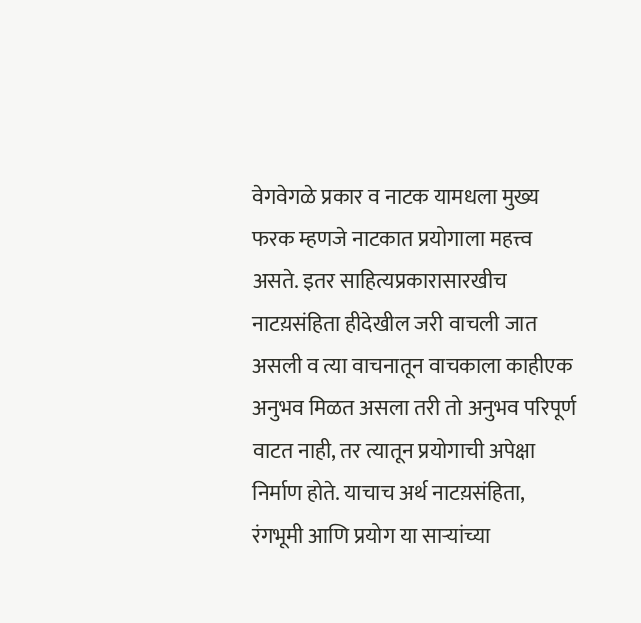वेगवेगळे प्रकार व नाटक यामधला मुख्य फरक म्हणजे नाटकात प्रयोगाला महत्त्व असते. इतर साहित्यप्रकारासारखीच नाटय़संहिता हीदेखील जरी वाचली जात असली व त्या वाचनातून वाचकाला काहीएक अनुभव मिळत असला तरी तो अनुभव परिपूर्ण वाटत नाही, तर त्यातून प्रयोगाची अपेक्षा निर्माण होते. याचाच अर्थ नाटय़संहिता, रंगभूमी आणि प्रयोग या साऱ्यांच्या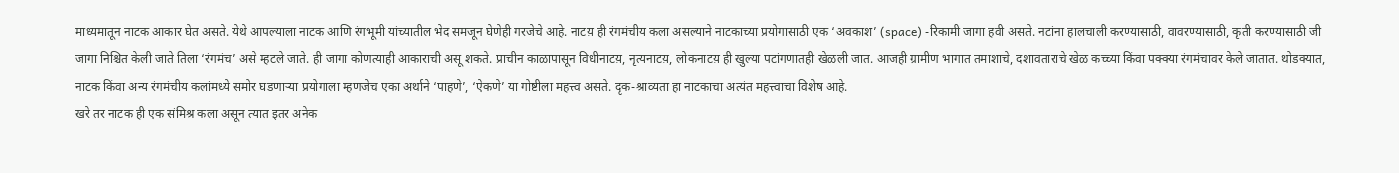माध्यमातून नाटक आकार घेत असते. येथे आपल्याला नाटक आणि रंगभूमी यांच्यातील भेद समजून घेणेही गरजेचे आहे. नाटय़ ही रंगमंचीय कला असल्याने नाटकाच्या प्रयोगासाठी एक ‘अवकाश’ (space) -रिकामी जागा हवी असते. नटांना हालचाली करण्यासाठी, वावरण्यासाठी, कृती करण्यासाठी जी जागा निश्चित केली जाते तिला ‘रंगमंच’ असे म्हटले जाते. ही जागा कोणत्याही आकाराची असू शकते. प्राचीन काळापासून विधीनाटय़, नृत्यनाटय़, लोकनाटय़ ही खुल्या पटांगणातही खेळली जात. आजही ग्रामीण भागात तमाशाचे, दशावताराचे खेळ कच्च्या किंवा पक्क्या रंगमंचावर केले जातात. थोडक्यात, नाटक किंवा अन्य रंगमंचीय कलांमध्ये समोर घडणाऱ्या प्रयोगाला म्हणजेच एका अर्थाने ‘पाहणे’, ‘ऐकणे’ या गोष्टीला महत्त्व असते. दृक-श्राव्यता हा नाटकाचा अत्यंत महत्त्वाचा विशेष आहे.
खरे तर नाटक ही एक संमिश्र कला असून त्यात इतर अनेक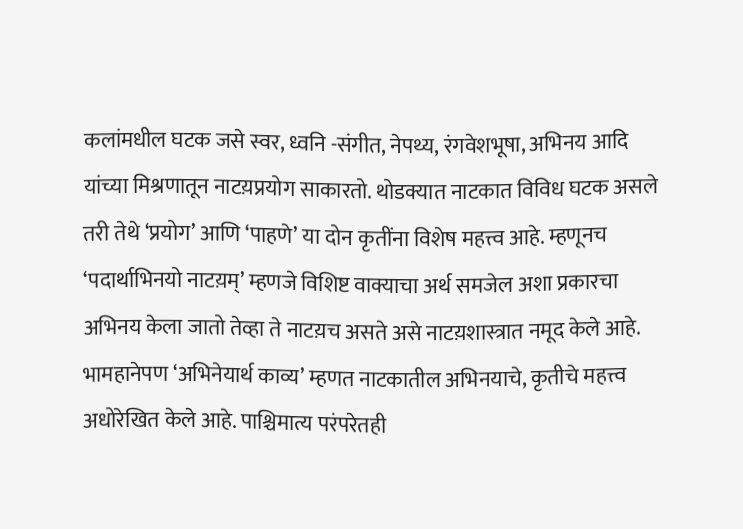कलांमधील घटक जसे स्वर, ध्वनि -संगीत, नेपथ्य, रंगवेशभूषा, अभिनय आदि यांच्या मिश्रणातून नाटय़प्रयोग साकारतो. थोडक्यात नाटकात विविध घटक असले तरी तेथे ‘प्रयोग’ आणि ‘पाहणे’ या दोन कृतींना विशेष महत्त्व आहे. म्हणूनच ‘पदार्थाभिनयो नाटय़म्’ म्हणजे विशिष्ट वाक्याचा अर्थ समजेल अशा प्रकारचा अभिनय केला जातो तेव्हा ते नाटय़च असते असे नाटय़शास्त्रात नमूद केले आहे. भामहानेपण ‘अभिनेयार्थ काव्य’ म्हणत नाटकातील अभिनयाचे, कृतीचे महत्त्व अधोरेखित केले आहे. पाश्चिमात्य परंपरेतही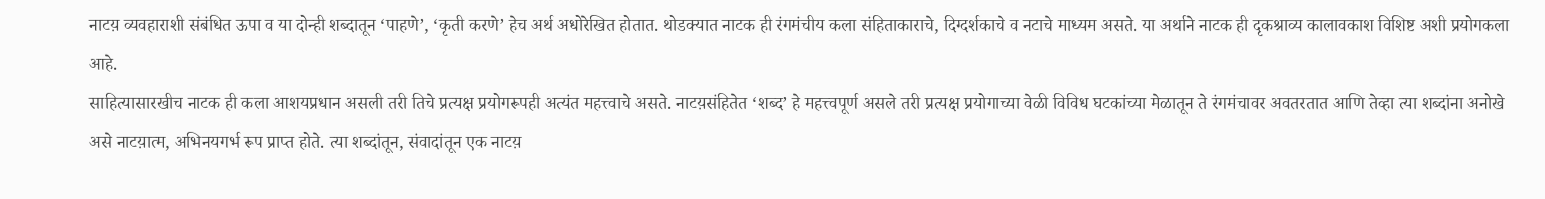नाटय़ व्यवहाराशी संबंधित ऊपा व या दोन्ही शब्दातून ‘पाहणे’, ‘कृती करणे’ हेच अर्थ अधोरेखित होतात. थोडक्यात नाटक ही रंगमंचीय कला संहिताकाराचे, दिग्दर्शकाचे व नटाचे माध्यम असते. या अर्थाने नाटक ही दृकश्राव्य कालावकाश विशिष्ट अशी प्रयोगकला आहे.
साहित्यासारखीच नाटक ही कला आशयप्रधान असली तरी तिचे प्रत्यक्ष प्रयोगरूपही अत्यंत महत्त्वाचे असते. नाटय़संहितेत ‘शब्द’ हे महत्त्वपूर्ण असले तरी प्रत्यक्ष प्रयोगाच्या वेळी विविध घटकांच्या मेळातून ते रंगमंचावर अवतरतात आणि तेव्हा त्या शब्दांना अनोखे असे नाटय़ात्म, अभिनयगर्भ रूप प्राप्त होते. त्या शब्दांतून, संवादांतून एक नाटय़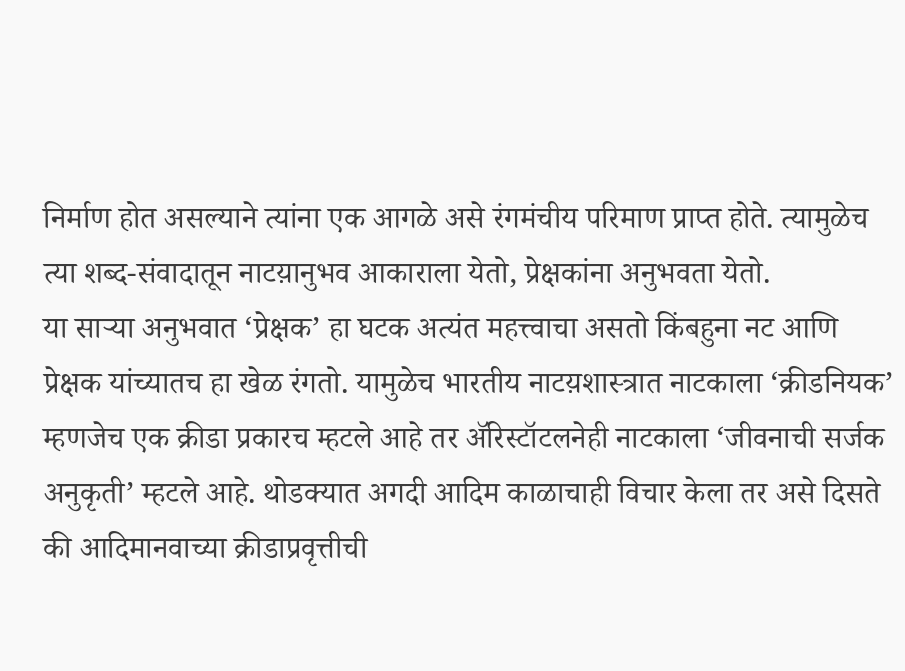निर्माण होत असल्याने त्यांना एक आगळे असे रंगमंचीय परिमाण प्राप्त होते. त्यामुळेच त्या शब्द-संवादातून नाटय़ानुभव आकाराला येतो, प्रेक्षकांना अनुभवता येतो.
या साऱ्या अनुभवात ‘प्रेक्षक’ हा घटक अत्यंत महत्त्वाचा असतो किंबहुना नट आणि प्रेक्षक यांच्यातच हा खेळ रंगतो. यामुळेच भारतीय नाटय़शास्त्रात नाटकाला ‘क्रीडनियक’ म्हणजेच एक क्रीडा प्रकारच म्हटले आहे तर ॲरिस्टॉटलनेही नाटकाला ‘जीवनाची सर्जक अनुकृती’ म्हटले आहे. थोडक्यात अगदी आदिम काळाचाही विचार केला तर असे दिसते की आदिमानवाच्या क्रीडाप्रवृत्तीची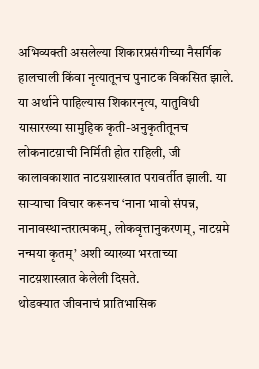अभिव्यक्ती असलेल्या शिकारप्रसंगीच्या नैसर्गिक हालचाली किंवा नृत्यातूनच पुनाटक विकसित झाले. या अर्थाने पाहिल्यास शिकारनृत्य, यातुविधी यासारख्या सामुहिक कृती-अनुकृतीतूनच लोकनाटय़ाची निर्मिती होत राहिली, जी कालावकाशात नाटय़शास्त्रात परावर्तीत झाली. या साऱ्याचा विचार करूनच ‘नाना भावो संपन्न, नानावस्थान्तरात्मकम्, लोकवृत्तानुकरणम्, नाटय़मे नन्मया कृतम्’ अशी व्याख्या भरताच्या नाटय़शास्त्रात केलेली दिसते.
थोडक्यात जीवनाचं प्रातिभासिक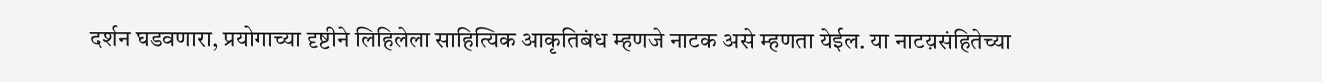दर्शन घडवणारा, प्रयोगाच्या दृष्टीने लिहिलेला साहित्यिक आकृतिबंध म्हणजे नाटक असे म्हणता येईल. या नाटय़संहितेच्या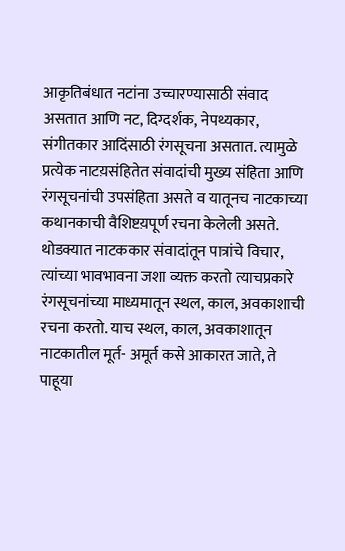आकृतिबंधात नटांना उच्चारण्यासाठी संवाद असतात आणि नट, दिग्दर्शक, नेपथ्यकार, संगीतकार आदिंसाठी रंगसूचना असतात. त्यामुळे प्रत्येक नाटय़संहितेत संवादांची मुख्य संहिता आणि रंगसूचनांची उपसंहिता असते व यातूनच नाटकाच्या कथानकाची वैशिष्टय़पूर्ण रचना केलेली असते. थोडक्यात नाटककार संवादांतून पात्रांचे विचार, त्यांच्या भावभावना जशा व्यक्त करतो त्याचप्रकारे रंगसूचनांच्या माध्यमातून स्थल, काल, अवकाशाची रचना करतो. याच स्थल, काल, अवकाशातून नाटकातील मूर्त- अमूर्त कसे आकारत जाते, ते पाहूया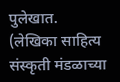पुलेखात.
(लेखिका साहित्य संस्कृती मंडळाच्या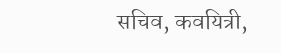सचिव, कवयित्री,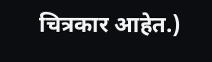चित्रकार आहेत.)